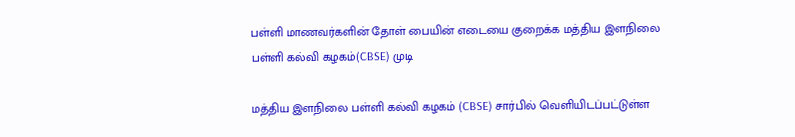பள்ளி மாணவர்களின் தோள் பையின் எடையை குறைக்க மத்திய இளநிலை பள்ளி கல்வி கழகம்(CBSE) முடி

மத்திய இளநிலை பள்ளி கல்வி கழகம் (CBSE) சார்பில் வெளியிடப்பட்டுள்ள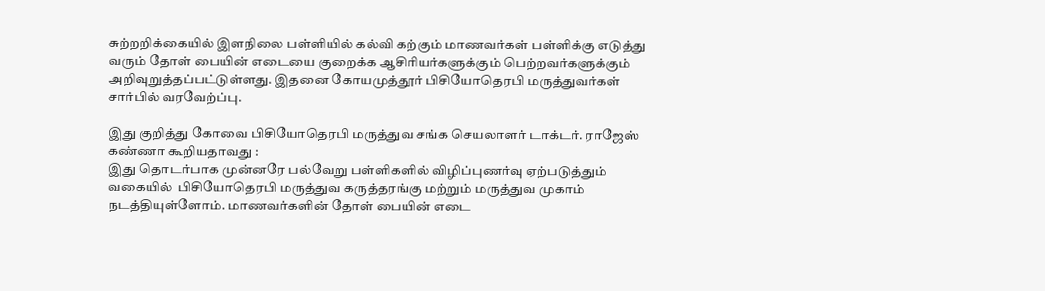சுற்றறிக்கையில் இளநிலை பள்ளியில் கல்வி கற்கும் மாணவர்கள் பள்ளிக்கு எடுத்து வரும் தோள் பையின் எடையை குறைக்க ஆசிரியர்களுக்கும் பெற்றவர்களுக்கும் அறிவுறுத்தப்பட்டுள்ளது. இதனை கோயமுத்தூர் பிசியோதெரபி மருத்துவர்கள் சார்பில் வரவேற்ப்பு.

இது குறித்து கோவை பிசியோதெரபி மருத்துவ சங்க செயலாளர் டாக்டர். ராஜேஸ் கண்ணா கூறியதாவது :
இது தொடர்பாக முன்னரே பல்வேறு பள்ளிகளில் விழிப்புணர்வு ஏற்படுத்தும் வகையில்  பிசியோதெரபி மருத்துவ கருத்தரங்கு மற்றும் மருத்துவ முகாம்  நடத்தியுள்ளோம். மாணவர்களின் தோள் பையின் எடை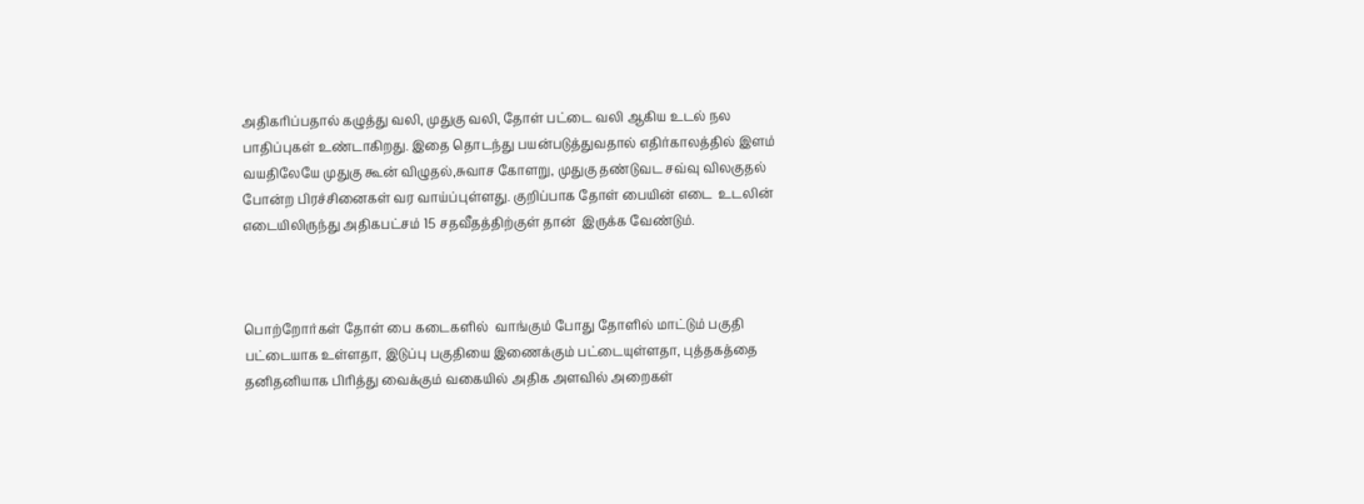அதிகரிப்பதால் கழுத்து வலி, முதுகு வலி, தோள் பட்டை வலி ஆகிய உடல் நல பாதிப்புகள் உண்டாகிறது. இதை தொடந்து பயன்படுத்துவதால் எதிர்காலத்தில் இளம் வயதிலேயே முதுகு கூன் விழுதல்,சுவாச கோளறு, முதுகு தண்டுவட சவ்வு விலகுதல் போன்ற பிரச்சினைகள் வர வாய்ப்புள்ளது. குறிப்பாக தோள் பையின் எடை  உடலின் எடையிலிருந்து அதிகபட்சம் 15 சதவீதத்திற்குள் தான்  இருக்க வேண்டும்.



பொற்றோர்கள் தோள் பை கடைகளில்  வாங்கும் போது தோளில் மாட்டும் பகுதி பட்டையாக உள்ளதா, இடுப்பு பகுதியை இணைக்கும் பட்டையுள்ளதா, புத்தகத்தை தனிதனியாக பிரித்து வைக்கும் வகையில் அதிக அளவில் அறைகள்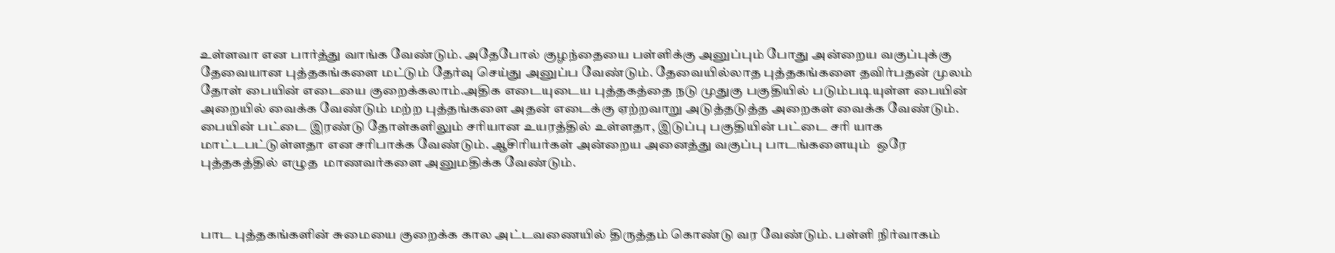உள்ளவா என பார்த்து வாங்க வேண்டும். அதேபோல் குழந்தையை பள்ளிக்கு அனுப்பும் போது அன்றைய வகுப்புக்கு தேவையான புத்தகங்களை மட்டும் தேர்வு செய்து அனுப்ப வேண்டும். தேவையில்லாத புத்தகங்களை தவிர்பதன் முலம் தோள் பையின் எடையை குறைக்கலாம்.அதிக எடையுடைய புத்தகத்தை நடு முதுகு பகுதியில் படும்படியுள்ள பையின் அறையில் வைக்க வேண்டும் மற்ற புத்தங்களை அதன் எடைக்கு ஏற்றவாறு அடுத்தடுத்த அறைகள் வைக்க வேண்டும். பையின் பட்டை இரண்டு தோள்களிலும் சரியான உயரத்தில் உள்ளதா, இடுப்பு பகுதியின் பட்டை சரி யாக மாட்டபட்டுள்ளதா என சரிபாக்க வேண்டும். ஆசிரியர்கள் அன்றைய அனைத்து வகுப்பு பாடங்களையும்  ஒரே புத்தகத்தில் எழுத  மாணவர்களை அனுமதிக்க வேண்டும்.



பாட புத்தகங்களின் சுமையை குறைக்க கால அட்டவணையில் திருத்தம் கொண்டு வர வேண்டும். பள்ளி நிர்வாகம்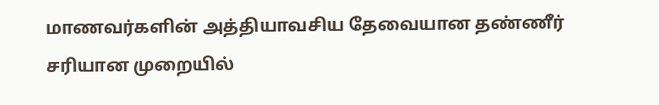மாணவர்களின் அத்தியாவசிய தேவையான தண்ணீர் சரியான முறையில்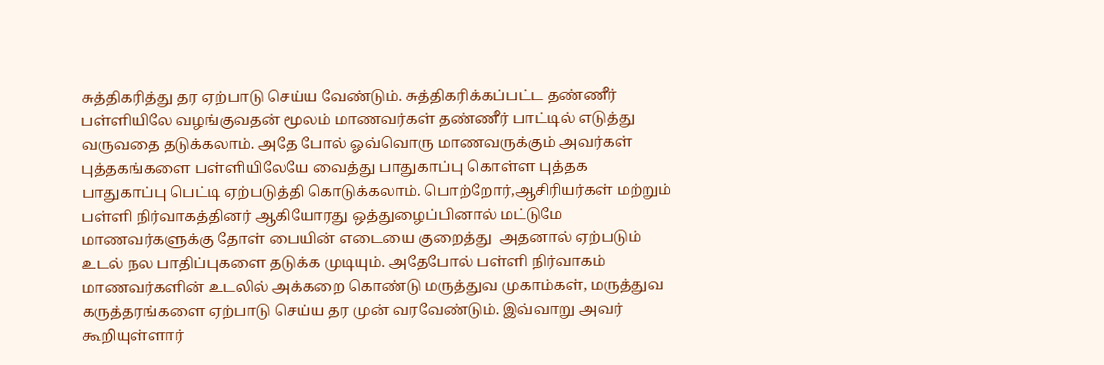சுத்திகரித்து தர ஏற்பாடு செய்ய வேண்டும். சுத்திகரிக்கப்பட்ட தண்ணீர் பள்ளியிலே வழங்குவதன் மூலம் மாணவர்கள் தண்ணீர் பாட்டில் எடுத்து வருவதை தடுக்கலாம். அதே போல் ஓவ்வொரு மாணவருக்கும் அவர்கள் புத்தகங்களை பள்ளியிலேயே வைத்து பாதுகாப்பு கொள்ள புத்தக பாதுகாப்பு பெட்டி ஏற்படுத்தி கொடுக்கலாம். பொற்றோர்,ஆசிரியர்கள் மற்றும் பள்ளி நிர்வாகத்தினர் ஆகியோரது ஒத்துழைப்பினால் மட்டுமே மாணவர்களுக்கு தோள் பையின் எடையை குறைத்து  அதனால் ஏற்படும் உடல் நல பாதிப்புகளை தடுக்க முடியும். அதேபோல் பள்ளி நிர்வாகம்  மாணவர்களின் உடலில் அக்கறை கொண்டு மருத்துவ முகாம்கள், மருத்துவ கருத்தரங்களை ஏற்பாடு செய்ய தர முன் வரவேண்டும். இவ்வாறு அவர் கூறியுள்ளார்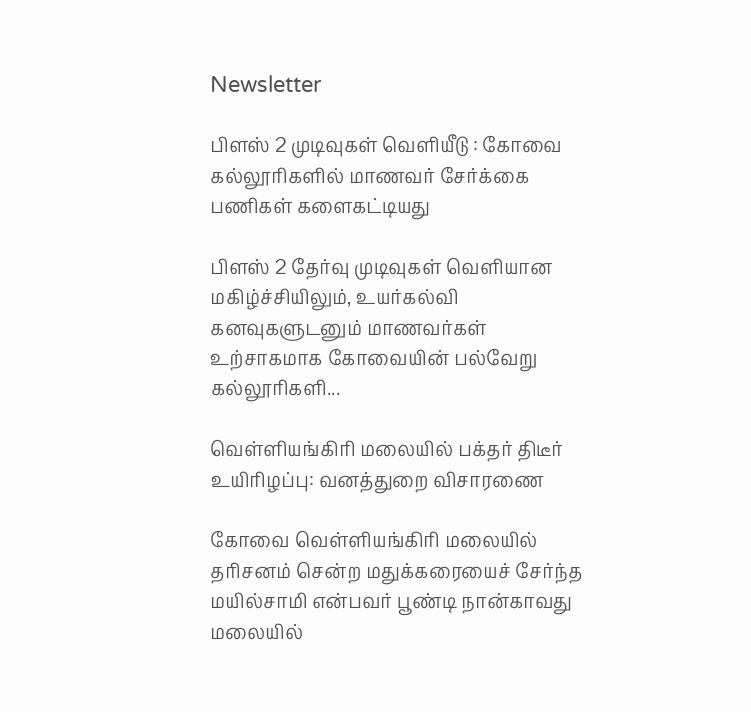Newsletter

பிளஸ் 2 முடிவுகள் வெளியீடு : கோவை கல்லூரிகளில் மாணவர் சேர்க்கை பணிகள் களைகட்டியது

பிளஸ் 2 தேர்வு முடிவுகள் வெளியான மகிழ்ச்சியிலும், உயர்கல்வி கனவுகளுடனும் மாணவர்கள் உற்சாகமாக கோவையின் பல்வேறு கல்லூரிகளி...

வெள்ளியங்கிரி மலையில் பக்தர் திடீர் உயிரிழப்பு: வனத்துறை விசாரணை

கோவை வெள்ளியங்கிரி மலையில் தரிசனம் சென்ற மதுக்கரையைச் சேர்ந்த மயில்சாமி என்பவர் பூண்டி நான்காவது மலையில்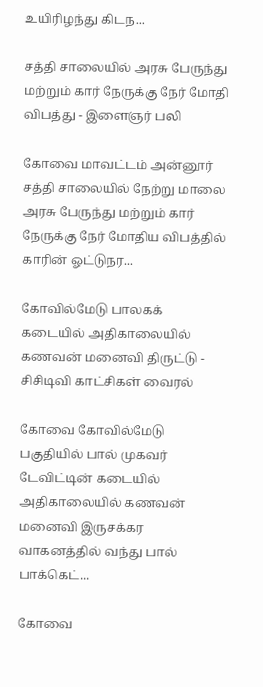உயிரிழந்து கிடந...

சத்தி சாலையில் அரசு பேருந்து மற்றும் கார் நேருக்கு நேர் மோதி விபத்து - இளைஞர் பலி

கோவை மாவட்டம் அன்னூர் சத்தி சாலையில் நேற்று மாலை அரசு பேருந்து மற்றும் கார் நேருக்கு நேர் மோதிய விபத்தில் காரின் ஓட்டுநர...

கோவில்மேடு பாலகக் கடையில் அதிகாலையில் கணவன் மனைவி திருட்டு - சிசிடிவி காட்சிகள் வைரல்

கோவை கோவில்மேடு பகுதியில் பால் முகவர் டேவிட்டின் கடையில் அதிகாலையில் கணவன் மனைவி இருசக்கர வாகனத்தில் வந்து பால் பாக்கெட்...

கோவை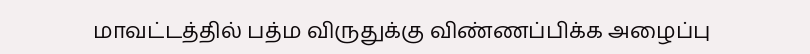மாவட்டத்தில் பத்ம விருதுக்கு விண்ணப்பிக்க அழைப்பு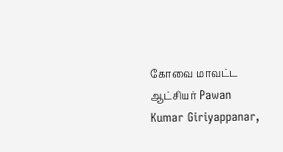கோவை மாவட்ட ஆட்சியர் Pawan Kumar Giriyappanar,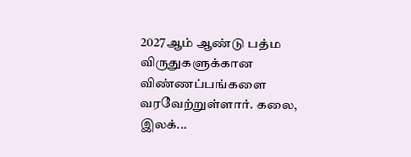2027ஆம் ஆண்டு பத்ம விருதுகளுக்கான விண்ணப்பங்களை வரவேற்றுள்ளார். கலை, இலக்...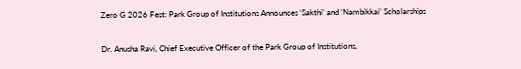Zero G 2026 Fest: Park Group of Institutions Announces ‘Sakthi’ and ‘Nambikkai’ Scholarships

Dr. Anusha Ravi, Chief Executive Officer of the Park Group of Institutions,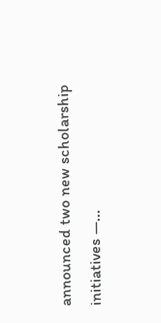announced two new scholarship initiatives —...